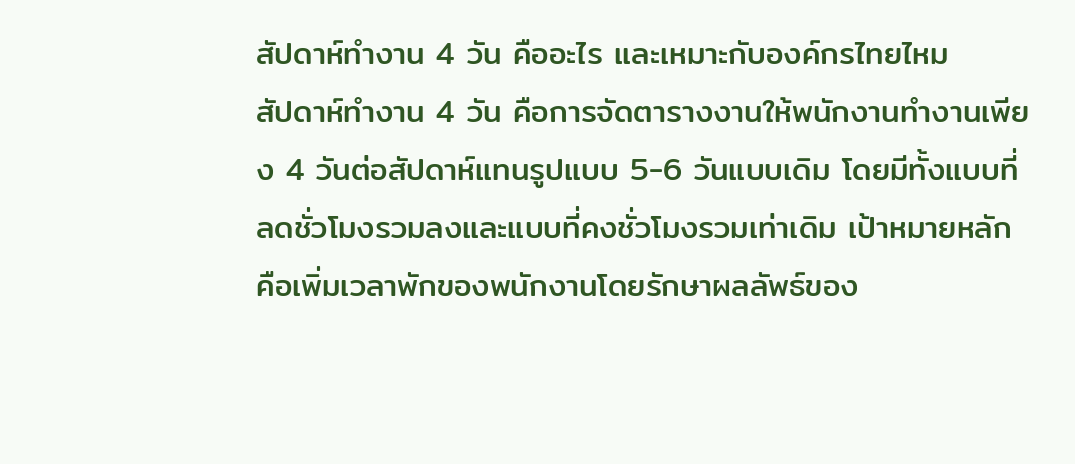สัปดาห์ทำงาน 4 วัน คืออะไร และเหมาะกับองค์กรไทยไหม
สัปดาห์ทำงาน 4 วัน คือการจัดตารางงานให้พนักงานทำงานเพียง 4 วันต่อสัปดาห์แทนรูปแบบ 5-6 วันแบบเดิม โดยมีทั้งแบบที่ลดชั่วโมงรวมลงและแบบที่คงชั่วโมงรวมเท่าเดิม เป้าหมายหลักคือเพิ่มเวลาพักของพนักงานโดยรักษาผลลัพธ์ของ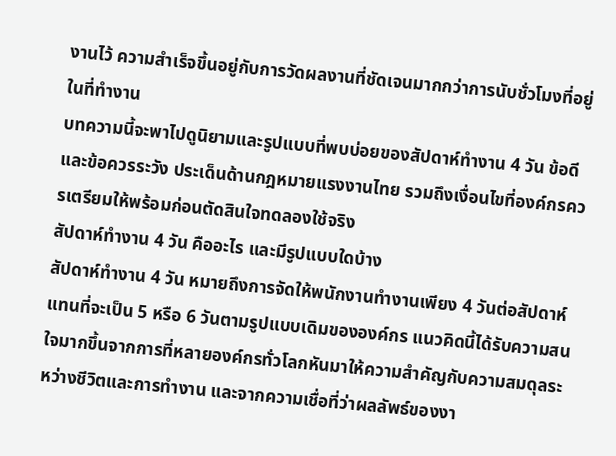งานไว้ ความสำเร็จขึ้นอยู่กับการวัดผลงานที่ชัดเจนมากกว่าการนับชั่วโมงที่อยู่ในที่ทำงาน
บทความนี้จะพาไปดูนิยามและรูปแบบที่พบบ่อยของสัปดาห์ทำงาน 4 วัน ข้อดีและข้อควรระวัง ประเด็นด้านกฎหมายแรงงานไทย รวมถึงเงื่อนไขที่องค์กรควรเตรียมให้พร้อมก่อนตัดสินใจทดลองใช้จริง
สัปดาห์ทำงาน 4 วัน คืออะไร และมีรูปแบบใดบ้าง
สัปดาห์ทำงาน 4 วัน หมายถึงการจัดให้พนักงานทำงานเพียง 4 วันต่อสัปดาห์ แทนที่จะเป็น 5 หรือ 6 วันตามรูปแบบเดิมขององค์กร แนวคิดนี้ได้รับความสนใจมากขึ้นจากการที่หลายองค์กรทั่วโลกหันมาให้ความสำคัญกับความสมดุลระหว่างชีวิตและการทำงาน และจากความเชื่อที่ว่าผลลัพธ์ของงา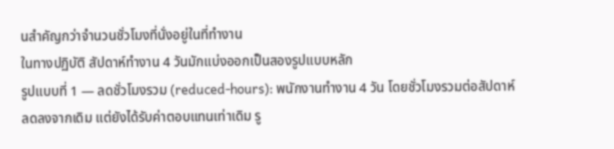นสำคัญกว่าจำนวนชั่วโมงที่นั่งอยู่ในที่ทำงาน
ในทางปฏิบัติ สัปดาห์ทำงาน 4 วันมักแบ่งออกเป็นสองรูปแบบหลัก
รูปแบบที่ 1 — ลดชั่วโมงรวม (reduced-hours): พนักงานทำงาน 4 วัน โดยชั่วโมงรวมต่อสัปดาห์ลดลงจากเดิม แต่ยังได้รับค่าตอบแทนเท่าเดิม รู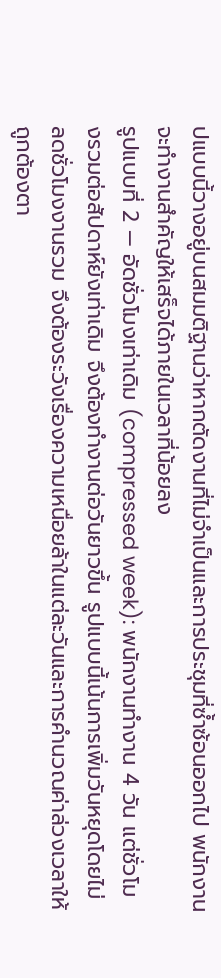ปแบบนี้วางอยู่บนสมมติฐานว่าหากตัดงานที่ไม่จำเป็นและการประชุมที่ซ้ำซ้อนออกไป พนักงานจะทำงานสำคัญให้เสร็จได้ภายในเวลาที่น้อยลง
รูปแบบที่ 2 — อัดชั่วโมงเท่าเดิม (compressed week): พนักงานทำงาน 4 วัน แต่ชั่วโมงรวมต่อสัปดาห์ยังเท่าเดิม จึงต้องทำงานต่อวันยาวขึ้น รูปแบบนี้เน้นการเพิ่มวันหยุดโดยไม่ลดชั่วโมงงานรวม จึงต้องระวังเรื่องความเหนื่อยล้าในแต่ละวันและการคำนวณค่าล่วงเวลาให้ถูกต้องตา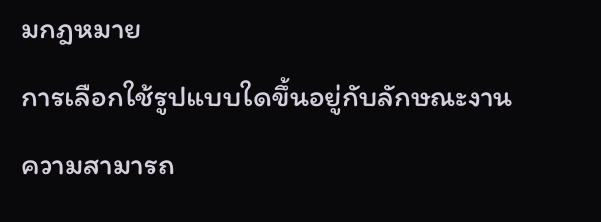มกฎหมาย
การเลือกใช้รูปแบบใดขึ้นอยู่กับลักษณะงาน ความสามารถ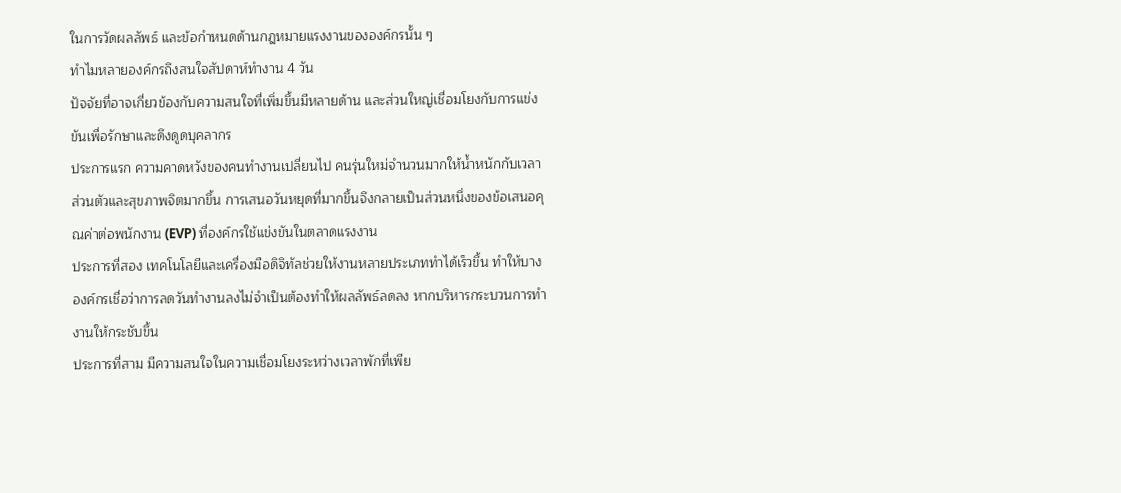ในการวัดผลลัพธ์ และข้อกำหนดด้านกฎหมายแรงงานขององค์กรนั้น ๆ
ทำไมหลายองค์กรถึงสนใจสัปดาห์ทำงาน 4 วัน
ปัจจัยที่อาจเกี่ยวข้องกับความสนใจที่เพิ่มขึ้นมีหลายด้าน และส่วนใหญ่เชื่อมโยงกับการแข่งขันเพื่อรักษาและดึงดูดบุคลากร
ประการแรก ความคาดหวังของคนทำงานเปลี่ยนไป คนรุ่นใหม่จำนวนมากให้น้ำหนักกับเวลาส่วนตัวและสุขภาพจิตมากขึ้น การเสนอวันหยุดที่มากขึ้นจึงกลายเป็นส่วนหนึ่งของข้อเสนอคุณค่าต่อพนักงาน (EVP) ที่องค์กรใช้แข่งขันในตลาดแรงงาน
ประการที่สอง เทคโนโลยีและเครื่องมือดิจิทัลช่วยให้งานหลายประเภททำได้เร็วขึ้น ทำให้บางองค์กรเชื่อว่าการลดวันทำงานลงไม่จำเป็นต้องทำให้ผลลัพธ์ลดลง หากบริหารกระบวนการทำงานให้กระชับขึ้น
ประการที่สาม มีความสนใจในความเชื่อมโยงระหว่างเวลาพักที่เพีย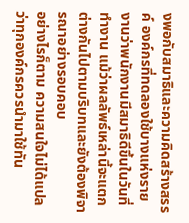งพอกับสมาธิและความคิดสร้างสรรค์ องค์กรที่ทดลองใช้บางแห่งรายงานว่าพนักงานมีสมาธิดีขึ้นในวันที่ทำงาน แม้ว่าผลลัพธ์เหล่านี้จะแตกต่างกันไปตามบริบทและยังต้องพิจารณาอย่างรอบคอบ
อย่างไรก็ตาม ความสนใจไม่ได้แปลว่าทุกองค์กรควรนำมาใช้ทัน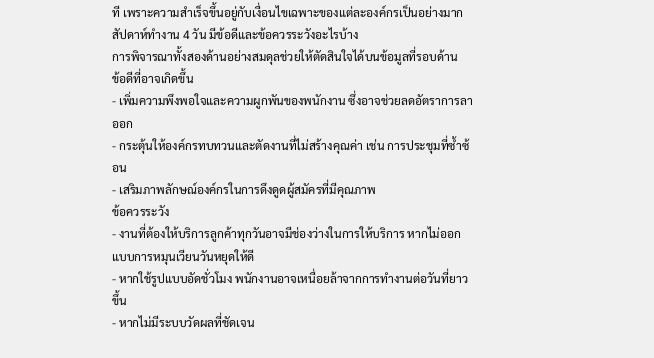ที เพราะความสำเร็จขึ้นอยู่กับเงื่อนไขเฉพาะของแต่ละองค์กรเป็นอย่างมาก
สัปดาห์ทำงาน 4 วัน มีข้อดีและข้อควรระวังอะไรบ้าง
การพิจารณาทั้งสองด้านอย่างสมดุลช่วยให้ตัดสินใจได้บนข้อมูลที่รอบด้าน
ข้อดีที่อาจเกิดขึ้น
- เพิ่มความพึงพอใจและความผูกพันของพนักงาน ซึ่งอาจช่วยลดอัตราการลาออก
- กระตุ้นให้องค์กรทบทวนและตัดงานที่ไม่สร้างคุณค่า เช่น การประชุมที่ซ้ำซ้อน
- เสริมภาพลักษณ์องค์กรในการดึงดูดผู้สมัครที่มีคุณภาพ
ข้อควรระวัง
- งานที่ต้องให้บริการลูกค้าทุกวันอาจมีช่องว่างในการให้บริการ หากไม่ออกแบบการหมุนเวียนวันหยุดให้ดี
- หากใช้รูปแบบอัดชั่วโมง พนักงานอาจเหนื่อยล้าจากการทำงานต่อวันที่ยาวขึ้น
- หากไม่มีระบบวัดผลที่ชัดเจน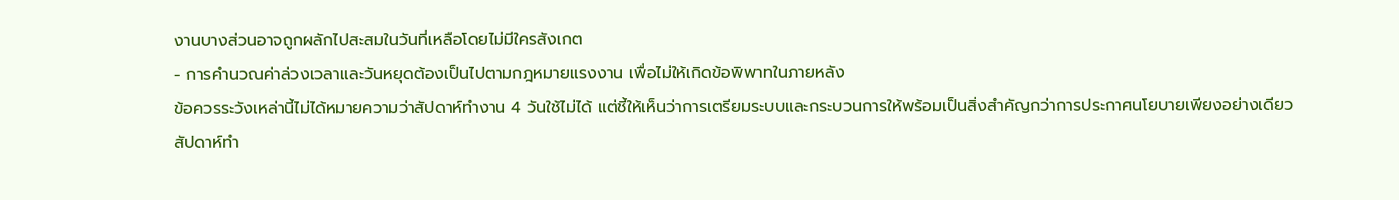งานบางส่วนอาจถูกผลักไปสะสมในวันที่เหลือโดยไม่มีใครสังเกต
- การคำนวณค่าล่วงเวลาและวันหยุดต้องเป็นไปตามกฎหมายแรงงาน เพื่อไม่ให้เกิดข้อพิพาทในภายหลัง
ข้อควรระวังเหล่านี้ไม่ได้หมายความว่าสัปดาห์ทำงาน 4 วันใช้ไม่ได้ แต่ชี้ให้เห็นว่าการเตรียมระบบและกระบวนการให้พร้อมเป็นสิ่งสำคัญกว่าการประกาศนโยบายเพียงอย่างเดียว
สัปดาห์ทำ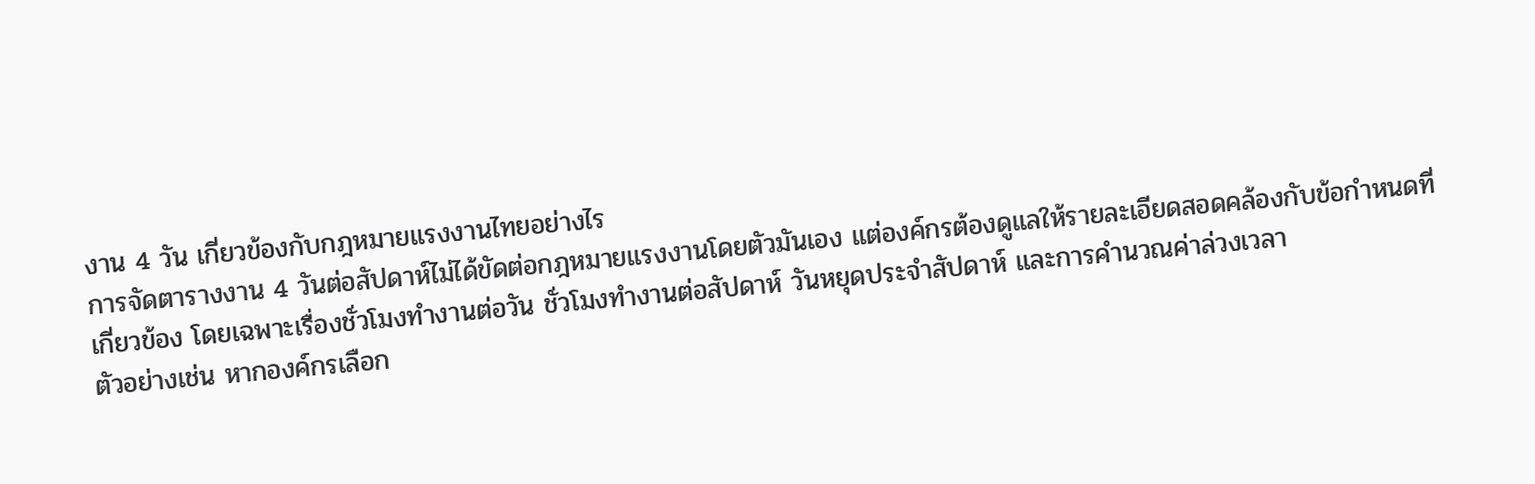งาน 4 วัน เกี่ยวข้องกับกฎหมายแรงงานไทยอย่างไร
การจัดตารางงาน 4 วันต่อสัปดาห์ไม่ได้ขัดต่อกฎหมายแรงงานโดยตัวมันเอง แต่องค์กรต้องดูแลให้รายละเอียดสอดคล้องกับข้อกำหนดที่เกี่ยวข้อง โดยเฉพาะเรื่องชั่วโมงทำงานต่อวัน ชั่วโมงทำงานต่อสัปดาห์ วันหยุดประจำสัปดาห์ และการคำนวณค่าล่วงเวลา
ตัวอย่างเช่น หากองค์กรเลือก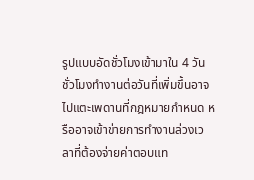รูปแบบอัดชั่วโมงเข้ามาใน 4 วัน ชั่วโมงทำงานต่อวันที่เพิ่มขึ้นอาจไปแตะเพดานที่กฎหมายกำหนด หรืออาจเข้าข่ายการทำงานล่วงเวลาที่ต้องจ่ายค่าตอบแท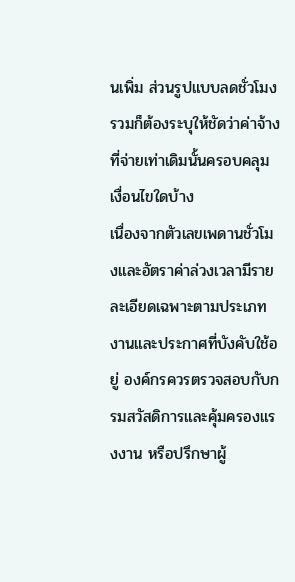นเพิ่ม ส่วนรูปแบบลดชั่วโมงรวมก็ต้องระบุให้ชัดว่าค่าจ้างที่จ่ายเท่าเดิมนั้นครอบคลุมเงื่อนไขใดบ้าง
เนื่องจากตัวเลขเพดานชั่วโมงและอัตราค่าล่วงเวลามีรายละเอียดเฉพาะตามประเภทงานและประกาศที่บังคับใช้อยู่ องค์กรควรตรวจสอบกับกรมสวัสดิการและคุ้มครองแรงงาน หรือปรึกษาผู้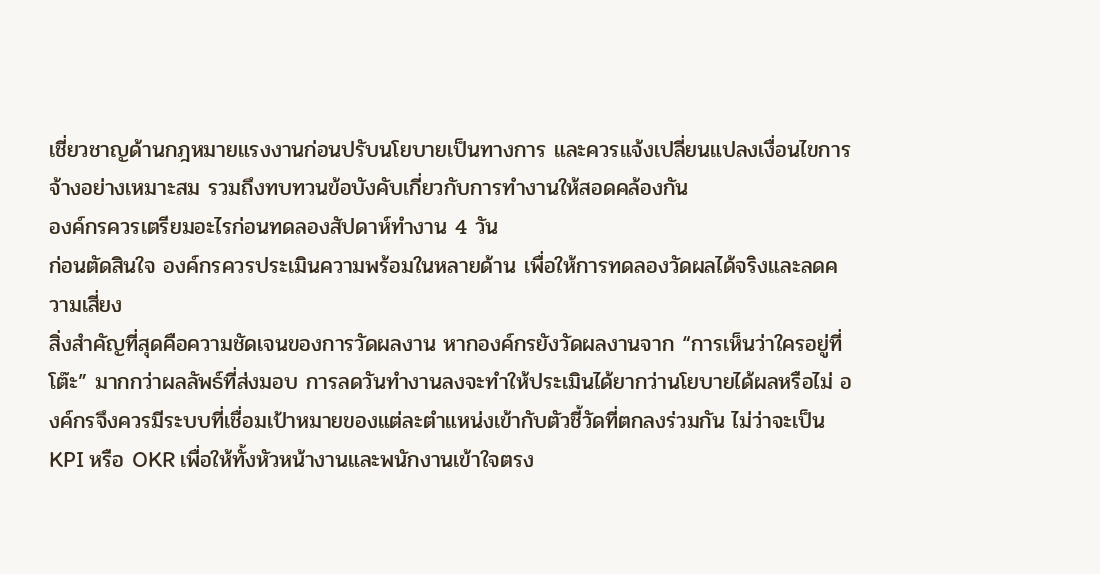เชี่ยวชาญด้านกฎหมายแรงงานก่อนปรับนโยบายเป็นทางการ และควรแจ้งเปลี่ยนแปลงเงื่อนไขการจ้างอย่างเหมาะสม รวมถึงทบทวนข้อบังคับเกี่ยวกับการทำงานให้สอดคล้องกัน
องค์กรควรเตรียมอะไรก่อนทดลองสัปดาห์ทำงาน 4 วัน
ก่อนตัดสินใจ องค์กรควรประเมินความพร้อมในหลายด้าน เพื่อให้การทดลองวัดผลได้จริงและลดความเสี่ยง
สิ่งสำคัญที่สุดคือความชัดเจนของการวัดผลงาน หากองค์กรยังวัดผลงานจาก “การเห็นว่าใครอยู่ที่โต๊ะ” มากกว่าผลลัพธ์ที่ส่งมอบ การลดวันทำงานลงจะทำให้ประเมินได้ยากว่านโยบายได้ผลหรือไม่ องค์กรจึงควรมีระบบที่เชื่อมเป้าหมายของแต่ละตำแหน่งเข้ากับตัวชี้วัดที่ตกลงร่วมกัน ไม่ว่าจะเป็น KPI หรือ OKR เพื่อให้ทั้งหัวหน้างานและพนักงานเข้าใจตรง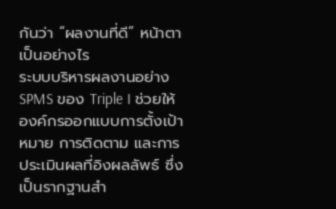กันว่า “ผลงานที่ดี” หน้าตาเป็นอย่างไร
ระบบบริหารผลงานอย่าง SPMS ของ Triple I ช่วยให้องค์กรออกแบบการตั้งเป้าหมาย การติดตาม และการประเมินผลที่อิงผลลัพธ์ ซึ่งเป็นรากฐานสำ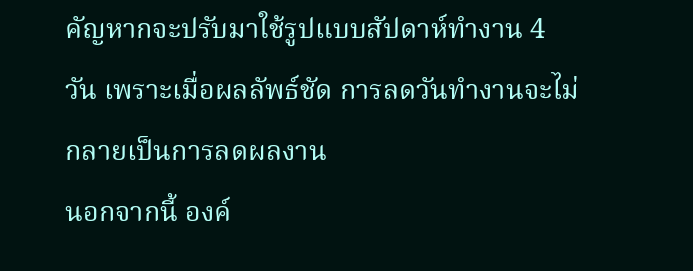คัญหากจะปรับมาใช้รูปแบบสัปดาห์ทำงาน 4 วัน เพราะเมื่อผลลัพธ์ชัด การลดวันทำงานจะไม่กลายเป็นการลดผลงาน
นอกจากนี้ องค์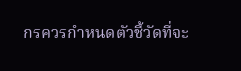กรควรกำหนดตัวชี้วัดที่จะ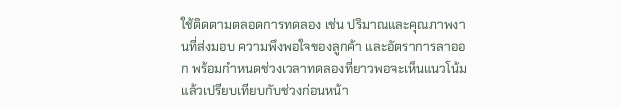ใช้ติดตามตลอดการทดลอง เช่น ปริมาณและคุณภาพงานที่ส่งมอบ ความพึงพอใจของลูกค้า และอัตราการลาออก พร้อมกำหนดช่วงเวลาทดลองที่ยาวพอจะเห็นแนวโน้ม แล้วเปรียบเทียบกับช่วงก่อนหน้า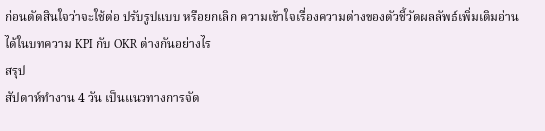ก่อนตัดสินใจว่าจะใช้ต่อ ปรับรูปแบบ หรือยกเลิก ความเข้าใจเรื่องความต่างของตัวชี้วัดผลลัพธ์เพิ่มเติมอ่านได้ในบทความ KPI กับ OKR ต่างกันอย่างไร
สรุป
สัปดาห์ทำงาน 4 วัน เป็นแนวทางการจัด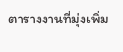ตารางงานที่มุ่งเพิ่ม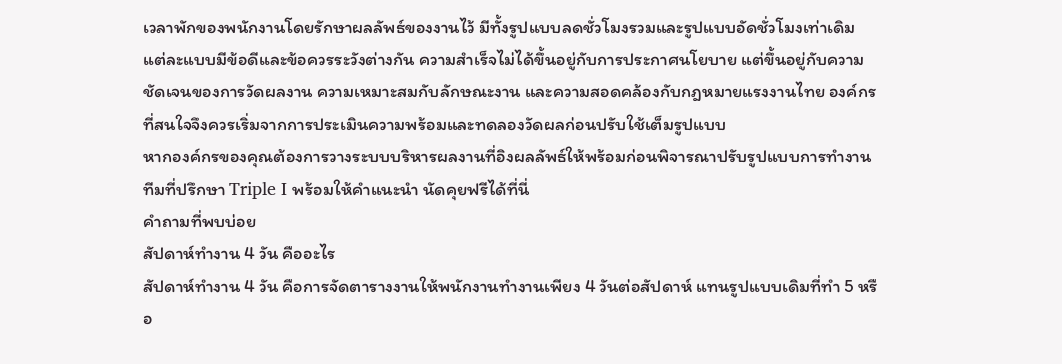เวลาพักของพนักงานโดยรักษาผลลัพธ์ของงานไว้ มีทั้งรูปแบบลดชั่วโมงรวมและรูปแบบอัดชั่วโมงเท่าเดิม แต่ละแบบมีข้อดีและข้อควรระวังต่างกัน ความสำเร็จไม่ได้ขึ้นอยู่กับการประกาศนโยบาย แต่ขึ้นอยู่กับความชัดเจนของการวัดผลงาน ความเหมาะสมกับลักษณะงาน และความสอดคล้องกับกฎหมายแรงงานไทย องค์กรที่สนใจจึงควรเริ่มจากการประเมินความพร้อมและทดลองวัดผลก่อนปรับใช้เต็มรูปแบบ
หากองค์กรของคุณต้องการวางระบบบริหารผลงานที่อิงผลลัพธ์ให้พร้อมก่อนพิจารณาปรับรูปแบบการทำงาน ทีมที่ปรึกษา Triple I พร้อมให้คำแนะนำ นัดคุยฟรีได้ที่นี่
คำถามที่พบบ่อย
สัปดาห์ทำงาน 4 วัน คืออะไร
สัปดาห์ทำงาน 4 วัน คือการจัดตารางงานให้พนักงานทำงานเพียง 4 วันต่อสัปดาห์ แทนรูปแบบเดิมที่ทำ 5 หรือ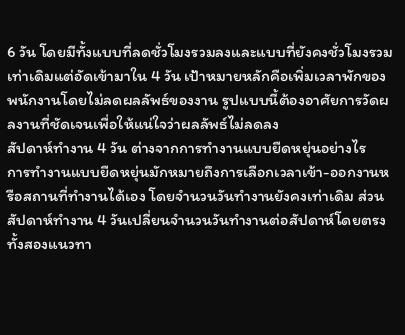6 วัน โดยมีทั้งแบบที่ลดชั่วโมงรวมลงและแบบที่ยังคงชั่วโมงรวมเท่าเดิมแต่อัดเข้ามาใน 4 วัน เป้าหมายหลักคือเพิ่มเวลาพักของพนักงานโดยไม่ลดผลลัพธ์ของงาน รูปแบบนี้ต้องอาศัยการวัดผลงานที่ชัดเจนเพื่อให้แน่ใจว่าผลลัพธ์ไม่ลดลง
สัปดาห์ทำงาน 4 วัน ต่างจากการทำงานแบบยืดหยุ่นอย่างไร
การทำงานแบบยืดหยุ่นมักหมายถึงการเลือกเวลาเข้า-ออกงานหรือสถานที่ทำงานได้เอง โดยจำนวนวันทำงานยังคงเท่าเดิม ส่วนสัปดาห์ทำงาน 4 วันเปลี่ยนจำนวนวันทำงานต่อสัปดาห์โดยตรง ทั้งสองแนวทา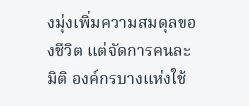งมุ่งเพิ่มความสมดุลของชีวิต แต่จัดการคนละมิติ องค์กรบางแห่งใช้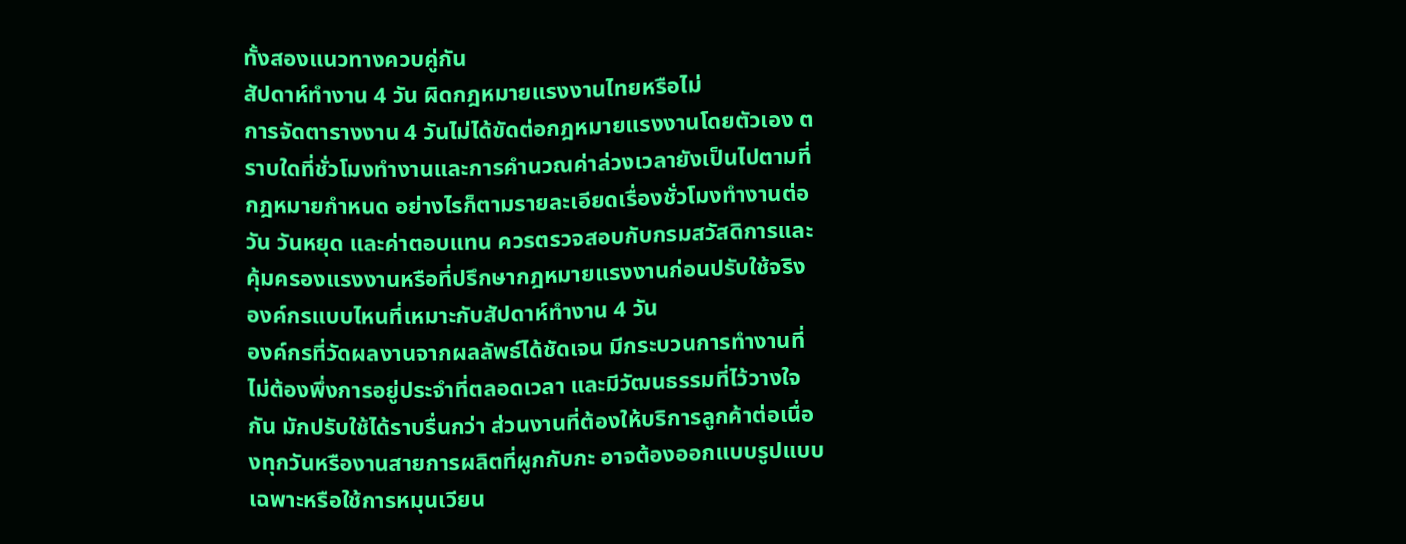ทั้งสองแนวทางควบคู่กัน
สัปดาห์ทำงาน 4 วัน ผิดกฎหมายแรงงานไทยหรือไม่
การจัดตารางงาน 4 วันไม่ได้ขัดต่อกฎหมายแรงงานโดยตัวเอง ตราบใดที่ชั่วโมงทำงานและการคำนวณค่าล่วงเวลายังเป็นไปตามที่กฎหมายกำหนด อย่างไรก็ตามรายละเอียดเรื่องชั่วโมงทำงานต่อวัน วันหยุด และค่าตอบแทน ควรตรวจสอบกับกรมสวัสดิการและคุ้มครองแรงงานหรือที่ปรึกษากฎหมายแรงงานก่อนปรับใช้จริง
องค์กรแบบไหนที่เหมาะกับสัปดาห์ทำงาน 4 วัน
องค์กรที่วัดผลงานจากผลลัพธ์ได้ชัดเจน มีกระบวนการทำงานที่ไม่ต้องพึ่งการอยู่ประจำที่ตลอดเวลา และมีวัฒนธรรมที่ไว้วางใจกัน มักปรับใช้ได้ราบรื่นกว่า ส่วนงานที่ต้องให้บริการลูกค้าต่อเนื่องทุกวันหรืองานสายการผลิตที่ผูกกับกะ อาจต้องออกแบบรูปแบบเฉพาะหรือใช้การหมุนเวียน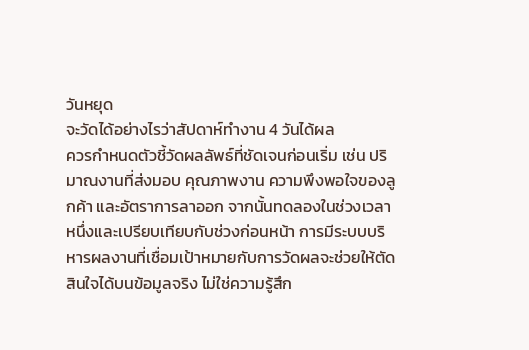วันหยุด
จะวัดได้อย่างไรว่าสัปดาห์ทำงาน 4 วันได้ผล
ควรกำหนดตัวชี้วัดผลลัพธ์ที่ชัดเจนก่อนเริ่ม เช่น ปริมาณงานที่ส่งมอบ คุณภาพงาน ความพึงพอใจของลูกค้า และอัตราการลาออก จากนั้นทดลองในช่วงเวลาหนึ่งและเปรียบเทียบกับช่วงก่อนหน้า การมีระบบบริหารผลงานที่เชื่อมเป้าหมายกับการวัดผลจะช่วยให้ตัดสินใจได้บนข้อมูลจริง ไม่ใช่ความรู้สึก